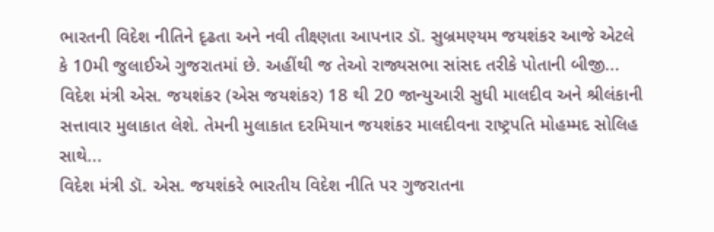ભારતની વિદેશ નીતિને દૃઢતા અને નવી તીક્ષ્ણતા આપનાર ડૉ. સુબ્રમણ્યમ જયશંકર આજે એટલે કે 10મી જુલાઈએ ગુજરાતમાં છે. અહીંથી જ તેઓ રાજ્યસભા સાંસદ તરીકે પોતાની બીજી...
વિદેશ મંત્રી એસ. જયશંકર (એસ જયશંકર) 18 થી 20 જાન્યુઆરી સુધી માલદીવ અને શ્રીલંકાની સત્તાવાર મુલાકાત લેશે. તેમની મુલાકાત દરમિયાન જયશંકર માલદીવના રાષ્ટ્રપતિ મોહમ્મદ સોલિહ સાથે...
વિદેશ મંત્રી ડૉ. એસ. જયશંકરે ભારતીય વિદેશ નીતિ પર ગુજરાતના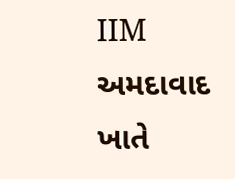IIM અમદાવાદ ખાતે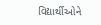વિદ્યાર્થીઓને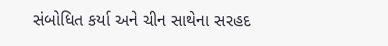સંબોધિત કર્યા અને ચીન સાથેના સરહદ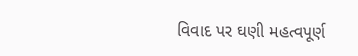વિવાદ પર ઘણી મહત્વપૂર્ણ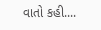વાતો કહી....